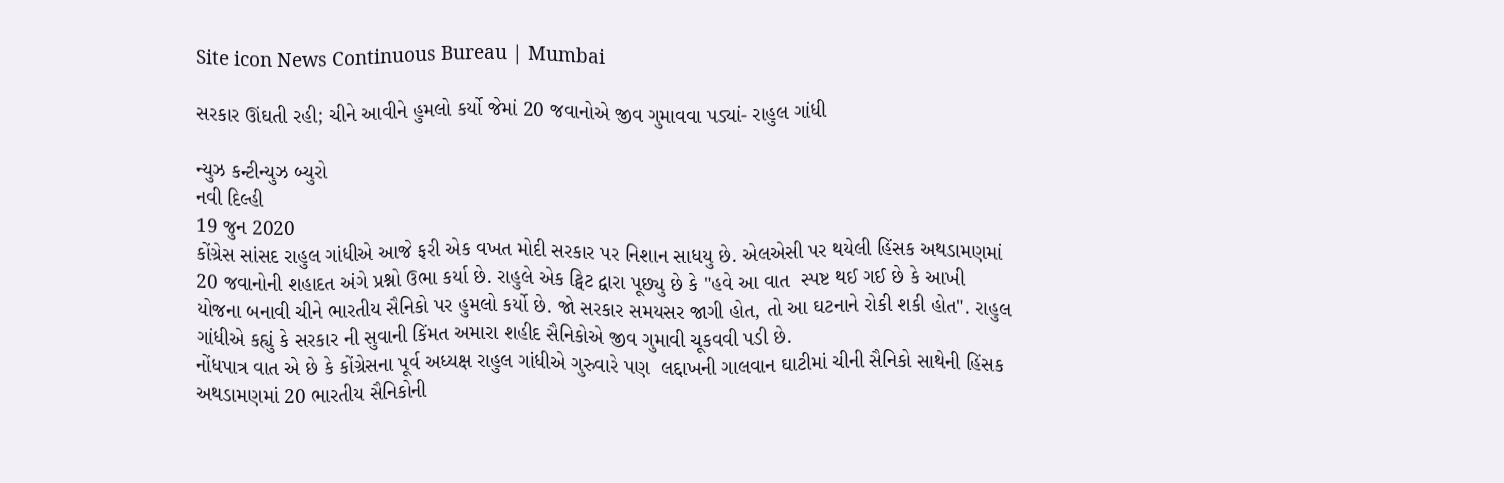Site icon News Continuous Bureau | Mumbai

સરકાર ઊંઘતી રહી; ચીને આવીને હુમલો કર્યો જેમાં 20 જવાનોએ જીવ ગુમાવવા પડ્યાં- રાહુલ ગાંધી

ન્યુઝ કન્ટીન્યુઝ બ્યુરો
નવી દિલ્હી
19 જુન 2020
કોંગ્રેસ સાંસદ રાહુલ ગાંધીએ આજે ફરી એક વખત મોદી સરકાર પર નિશાન સાધયુ છે. એલએસી પર થયેલી હિંસક અથડામણમાં 20 જવાનોની શહાદત અંગે પ્રશ્નો ઉભા કર્યા છે. રાહુલે એક ટ્વિટ દ્વારા પૂછ્યુ છે કે "હવે આ વાત  સ્પષ્ટ થઈ ગઈ છે કે આખી યોજના બનાવી ચીને ભારતીય સૈનિકો પર હુમલો કર્યો છે. જો સરકાર સમયસર જાગી હોત, તો આ ઘટનાને રોકી શકી હોત". રાહુલ ગાંધીએ કહ્યું કે સરકાર ની સુવાની કિંમત અમારા શહીદ સૈનિકોએ જીવ ગુમાવી ચૂકવવી પડી છે.
નોંધપાત્ર વાત એ છે કે કોંગ્રેસના પૂર્વ અધ્યક્ષ રાહુલ ગાંધીએ ગુરુવારે પણ  લદ્દાખની ગાલવાન ઘાટીમાં ચીની સૈનિકો સાથેની હિંસક અથડામણમાં 20 ભારતીય સૈનિકોની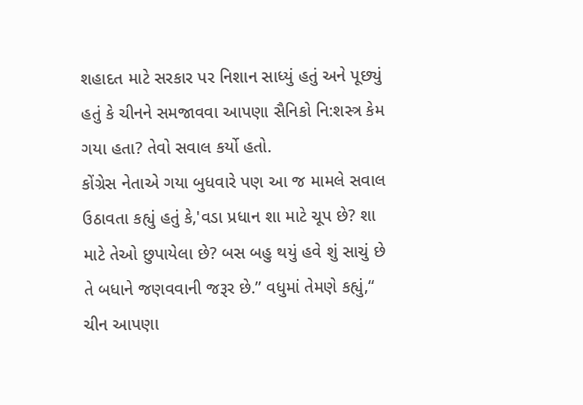શહાદત માટે સરકાર પર નિશાન સાધ્યું હતું અને પૂછ્યું હતું કે ચીનને સમજાવવા આપણા સૈનિકો નિ:શસ્ત્ર કેમ ગયા હતા? તેવો સવાલ કર્યો હતો.
કોંગ્રેસ નેતાએ ગયા બુધવારે પણ આ જ મામલે સવાલ ઉઠાવતા કહ્યું હતું કે,'વડા પ્રધાન શા માટે ચૂપ છે? શા માટે તેઓ છુપાયેલા છે? બસ બહુ થયું હવે શું સાચું છે તે બધાને જણવવાની જરૂર છે.” વધુમાં તેમણે કહ્યું,“ ચીન આપણા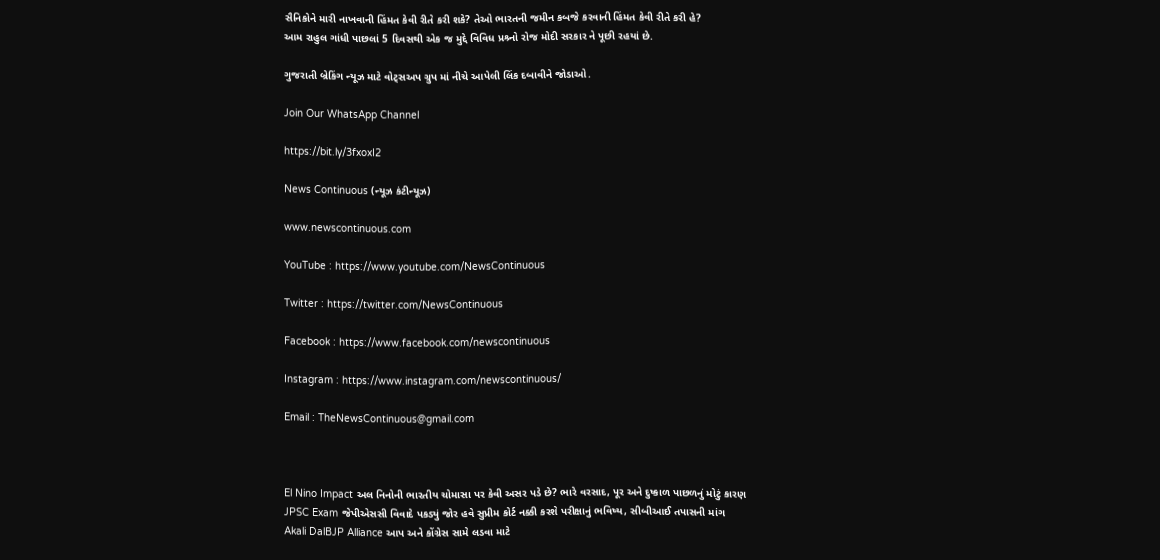સૈનિકોને મારી નાખવાની હિંમત કેવી રીતે કરી શકે? તેઓ ભારતની જમીન કબજે કરવાની હિંમત કેવી રીતે કરી હે?
આમ રાહુલ ગાંધી પાછલાં 5 દિવસથી એક જ મુદ્દે વિવિધ પ્રશ્ર્નો રોજ મોદી સરકાર ને પૂછી રહયાં છે.

ગુજરાતી બ્રેકિંગ ન્યૂઝ માટે વોટ્સઅપ ગ્રુપ માં નીચે આપેલી લિંક દબાવીને જોડાઓ.

Join Our WhatsApp Channel

https://bit.ly/3fxoxI2

News Continuous (ન્યૂઝ કંટીન્યૂઝ)

www.newscontinuous.com

YouTube : https://www.youtube.com/NewsContinuous

Twitter : https://twitter.com/NewsContinuous

Facebook : https://www.facebook.com/newscontinuous

Instagram : https://www.instagram.com/newscontinuous/

Email : TheNewsContinuous@gmail.com



El Nino Impact અલ નિનોની ભારતીય ચોમાસા પર કેવી અસર પડે છે? ભારે વરસાદ, પૂર અને દુષ્કાળ પાછળનું મોટું કારણ
JPSC Exam જેપીએસસી વિવાદે પકડ્યું જોર હવે સુપ્રીમ કોર્ટ નક્કી કરશે પરીક્ષાનું ભવિષ્ય, સીબીઆઈ તપાસની માંગ
Akali DalBJP Alliance આપ અને કોંગ્રેસ સામે લડવા માટે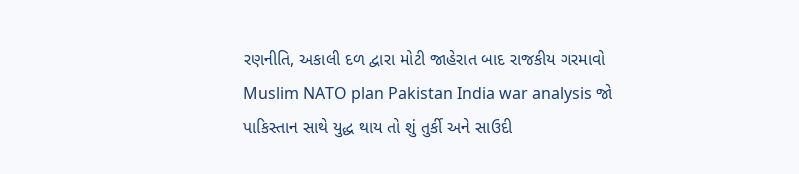રણનીતિ, અકાલી દળ દ્વારા મોટી જાહેરાત બાદ રાજકીય ગરમાવો
Muslim NATO plan Pakistan India war analysis જો પાકિસ્તાન સાથે યુદ્ધ થાય તો શું તુર્કી અને સાઉદી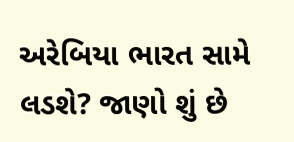અરેબિયા ભારત સામે લડશે? જાણો શું છે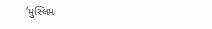‘મુસ્લિમ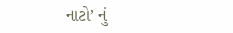નાટો’ નું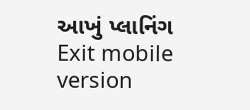આખું પ્લાનિંગ
Exit mobile version